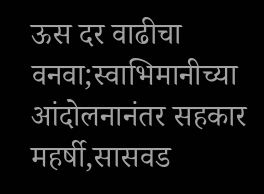ऊस दर वाढीचा वनवा;स्वाभिमानीच्या आंदोलनानंतर सहकार महर्षी,सासवड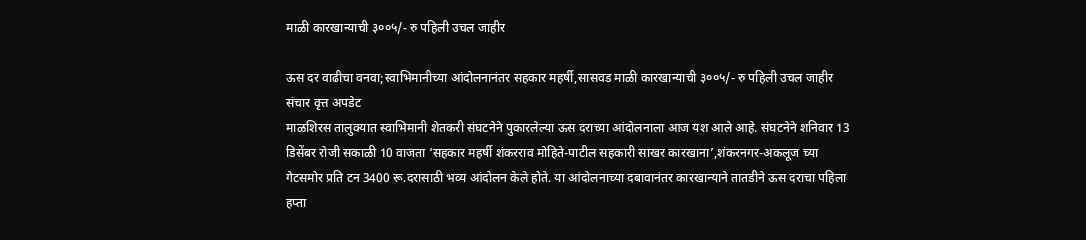माळी कारखान्याची ३००५/- रु पहिली उचल जाहीर

ऊस दर वाढीचा वनवा;स्वाभिमानीच्या आंदोलनानंतर सहकार महर्षी,सासवड माळी कारखान्याची ३००५/- रु पहिली उचल जाहीर
संचार वृत्त अपडेट
माळशिरस तालुक्यात स्वाभिमानी शेतकरी संघटनेने पुकारलेल्या ऊस दराच्या आंदोलनाला आज यश आले आहे. संघटनेने शनिवार 13 डिसेंबर रोजी सकाळी 10 वाजता ‘सहकार महर्षी शंकरराव मोहिते-पाटील सहकारी साखर कारखाना’,शंकरनगर-अकलूज च्या गेटसमोर प्रति टन 3400 रू.दरासाठी भव्य आंदोलन केले होते. या आंदोलनाच्या दबावानंतर कारखान्याने तातडीने ऊस दराचा पहिला हप्ता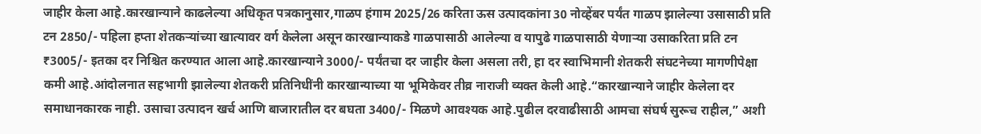जाहीर केला आहे.कारखान्याने काढलेल्या अधिकृत पत्रकानुसार,गाळप हंगाम 2025/26 करिता ऊस उत्पादकांना 30 नोव्हेंबर पर्यंत गाळप झालेल्या उसासाठी प्रति टन 2850/- पहिला हप्ता शेतकऱ्यांच्या खात्यावर वर्ग केलेला असून कारखान्याकडे गाळपासाठी आलेल्या व यापुढे गाळपासाठी येणाऱ्या उसाकरिता प्रति टन ₹3005/- इतका दर निश्चित करण्यात आला आहे.कारखान्याने 3000/- पर्यंतचा दर जाहीर केला असला तरी, हा दर स्वाभिमानी शेतकरी संघटनेच्या मागणीपेक्षा कमी आहे.आंदोलनात सहभागी झालेल्या शेतकरी प्रतिनिधींनी कारखान्याच्या या भूमिकेवर तीव्र नाराजी व्यक्त केली आहे.“कारखान्याने जाहीर केलेला दर समाधानकारक नाही. उसाचा उत्पादन खर्च आणि बाजारातील दर बघता 3400/- मिळणे आवश्यक आहे.पुढील दरवाढीसाठी आमचा संघर्ष सुरूच राहील,” अशी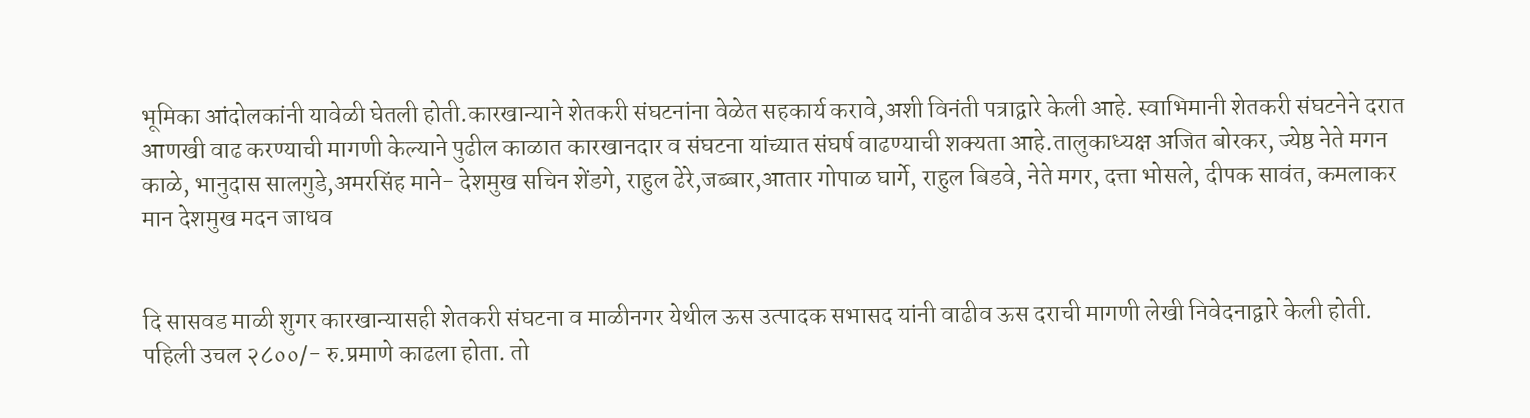भूमिका आंदोलकांनी यावेळी घेतली होती.कारखान्याने शेतकरी संघटनांना वेळेत सहकार्य करावे,अशी विनंती पत्राद्वारे केली आहे. स्वाभिमानी शेतकरी संघटनेने दरात आणखी वाढ करण्याची मागणी केल्याने पुढील काळात कारखानदार व संघटना यांच्यात संघर्ष वाढण्याची शक्यता आहे.तालुकाध्यक्ष अजित बोरकर, ज्येष्ठ नेते मगन काळे, भानुदास सालगुडे,अमरसिंह माने- देशमुख सचिन शेंडगे, राहुल ढेरे,जब्बार,आतार गोपाळ घार्गे, राहुल बिडवे, नेते मगर, दत्ता भोसले, दीपक सावंत, कमलाकर मान देशमुख मदन जाधव


दि सासवड माळी शुगर कारखान्यासही शेतकरी संघटना व माळीनगर येथील ऊस उत्पादक सभासद यांनी वाढीव ऊस दराची मागणी लेखी निवेदनाद्वारे केली होती. पहिली उचल २८००/- रु.प्रमाणे काढला होता. तो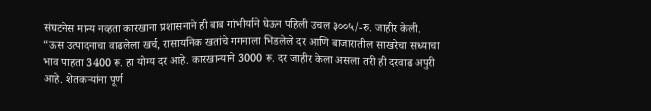संघटनेस मान्य नव्हता कारखाना प्रशासनाने ही बाब गांभीर्याने घेऊन पहिली उचल ३००५/-रु. जाहीर केली.
“ऊस उत्पादनाचा वाढलेला खर्च, रासायनिक खतांचे गगनाला भिडलेले दर आणि बाजारातील साखरेचा सध्याचा भाव पाहता 3400 रू. हा योग्य दर आहे. कारखान्याने 3000 रू. दर जाहीर केला असला तरी ही दरवाढ अपुरी आहे. शेतकऱ्यांना पूर्ण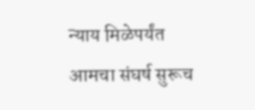न्याय मिळेपर्यंत आमचा संघर्ष सुरूच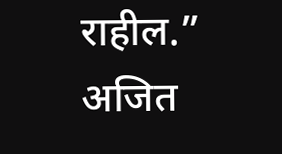राहील.”
अजित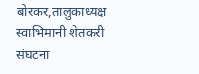बोरकर,तालुकाध्यक्ष
स्वाभिमानी शेतकरी संघटना